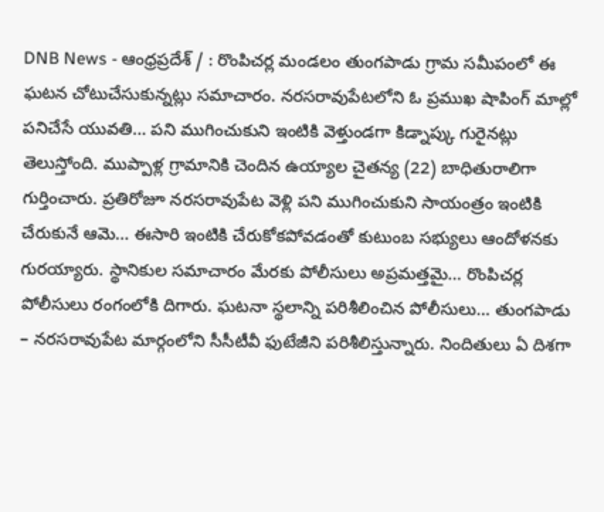DNB News - ఆంధ్రప్రదేశ్ / : రొంపిచర్ల మండలం తుంగపాడు గ్రామ సమీపంలో ఈ ఘటన చోటుచేసుకున్నట్లు సమాచారం. నరసరావుపేటలోని ఓ ప్రముఖ షాపింగ్ మాల్లో పనిచేసే యువతి… పని ముగించుకుని ఇంటికి వెళ్తుండగా కిడ్నాప్కు గురైనట్లు తెలుస్తోంది. ముప్పాళ్ల గ్రామానికి చెందిన ఉయ్యాల చైతన్య (22) బాధితురాలిగా గుర్తించారు. ప్రతిరోజూ నరసరావుపేట వెళ్లి పని ముగించుకుని సాయంత్రం ఇంటికి చేరుకునే ఆమె… ఈసారి ఇంటికి చేరుకోకపోవడంతో కుటుంబ సభ్యులు ఆందోళనకు గురయ్యారు. స్థానికుల సమాచారం మేరకు పోలీసులు అప్రమత్తమై… రొంపిచర్ల పోలీసులు రంగంలోకి దిగారు. ఘటనా స్థలాన్ని పరిశీలించిన పోలీసులు… తుంగపాడు – నరసరావుపేట మార్గంలోని సీసీటీవీ ఫుటేజీని పరిశీలిస్తున్నారు. నిందితులు ఏ దిశగా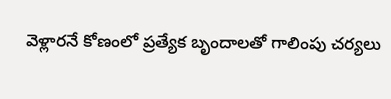వెళ్లారనే కోణంలో ప్రత్యేక బృందాలతో గాలింపు చర్యలు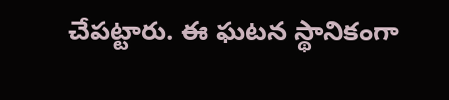చేపట్టారు. ఈ ఘటన స్థానికంగా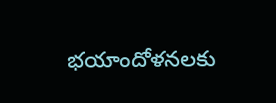భయాందోళనలకు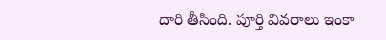దారి తీసింది. పూర్తి వివరాలు ఇంకా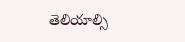తెలియాల్సి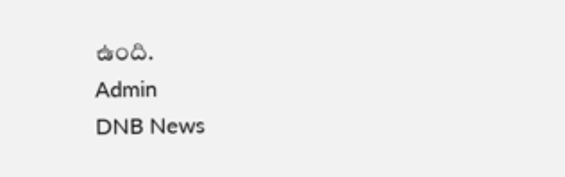ఉంది.
Admin
DNB News